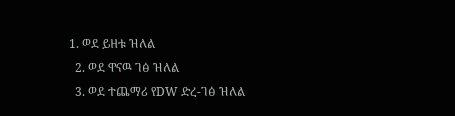1. ወደ ይዘቱ ዝለል
  2. ወደ ዋናዉ ገፅ ዝለል
  3. ወደ ተጨማሪ የDW ድረ-ገፅ ዝለል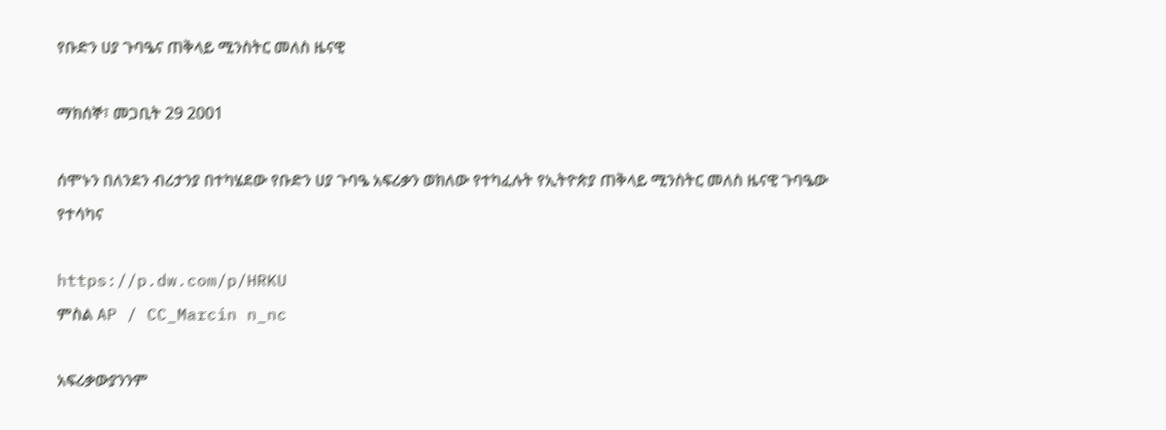የቡድን ሀያ ጉባዔና ጠቅላይ ሚንስትር መለስ ዜናዊ

ማክሰኞ፣ መጋቢት 29 2001

ሰሞኑን በለንደን ብሪታንያ በተካሄደው የቡድን ሀያ ጉባዔ አፍሪቃን ወክለው የተካፈሉት የኢትዮጵያ ጠቅላይ ሚንስትር መለስ ዜናዊ ጉባዔው የተሳካና

https://p.dw.com/p/HRKU
ምስል AP / CC_Marcin n_nc

አፍሪቃውያንንም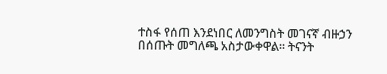ተስፋ የሰጠ እንደነበር ለመንግስት መገናኛ ብዙኃን በሰጡት መግለጫ አስታውቀዋል። ትናንት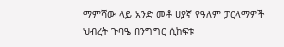ማምሻው ላይ አንድ መቶ ሀያኛ የዓለም ፓርላማዎች ህብረት ጉባዔ በንግግር ሲከፍቱ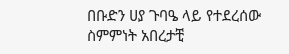በቡድን ሀያ ጉባዔ ላይ የተደረሰው ስምምነት አበረታቺ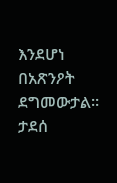እንደሆነ በአጽንዖት ደግመውታል። ታደሰ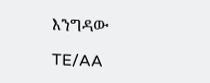እንግዳው

TE/AA